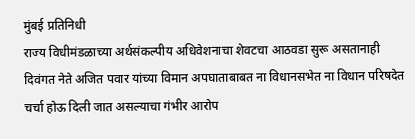मुंबई प्रतिनिधी
राज्य विधीमंडळाच्या अर्थसंकल्पीय अधिवेशनाचा शेवटचा आठवडा सुरू असतानाही दिवंगत नेते अजित पवार यांच्या विमान अपघाताबाबत ना विधानसभेत ना विधान परिषदेत चर्चा होऊ दिली जात असल्याचा गंभीर आरोप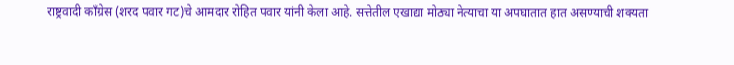राष्ट्रवादी काँग्रेस (शरद पवार गट)चे आमदार रोहित पवार यांनी केला आहे. सत्तेतील एखाद्या मोठ्या नेत्याचा या अपघातात हात असण्याची शक्यता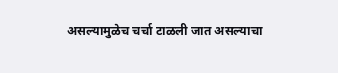असल्यामुळेच चर्चा टाळली जात असल्याचा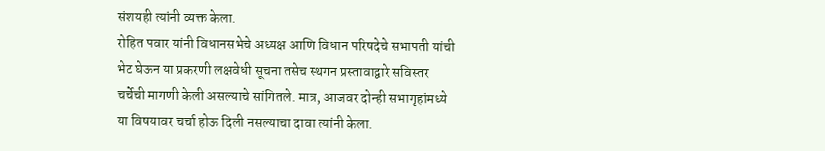संशयही त्यांनी व्यक्त केला.
रोहित पवार यांनी विधानसभेचे अध्यक्ष आणि विधान परिषदेचे सभापती यांची भेट घेऊन या प्रकरणी लक्षवेधी सूचना तसेच स्थगन प्रस्तावाद्वारे सविस्तर चर्चेची मागणी केली असल्याचे सांगितले. मात्र, आजवर दोन्ही सभागृहांमध्ये या विषयावर चर्चा होऊ दिली नसल्याचा दावा त्यांनी केला.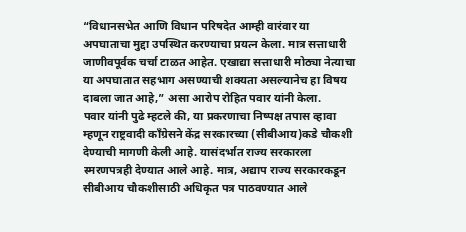“विधानसभेत आणि विधान परिषदेत आम्ही वारंवार या अपघाताचा मुद्दा उपस्थित करण्याचा प्रयत्न केला. मात्र सत्ताधारी जाणीवपूर्वक चर्चा टाळत आहेत. एखाद्या सत्ताधारी मोठ्या नेत्याचा या अपघातात सहभाग असण्याची शक्यता असल्यानेच हा विषय दाबला जात आहे,” असा आरोप रोहित पवार यांनी केला.
पवार यांनी पुढे म्हटले की, या प्रकरणाचा निष्पक्ष तपास व्हावा म्हणून राष्ट्रवादी काँग्रेसने केंद्र सरकारच्या (सीबीआय)कडे चौकशी देण्याची मागणी केली आहे. यासंदर्भात राज्य सरकारला स्मरणपत्रही देण्यात आले आहे. मात्र, अद्याप राज्य सरकारकडून सीबीआय चौकशीसाठी अधिकृत पत्र पाठवण्यात आले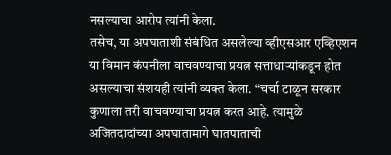नसल्याचा आरोप त्यांनी केला.
तसेच, या अपघाताशी संबंधित असलेल्या व्हीएसआर एव्हिएशन या विमान कंपनीला वाचवण्याचा प्रयत्न सत्ताधाऱ्यांकडून होत असल्याचा संशयही त्यांनी व्यक्त केला. “चर्चा टाळून सरकार कुणाला तरी वाचवण्याचा प्रयत्न करत आहे. त्यामुळे अजितदादांच्या अपघातामागे घातपाताची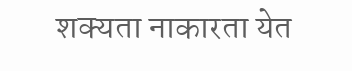शक्यता नाकारता येत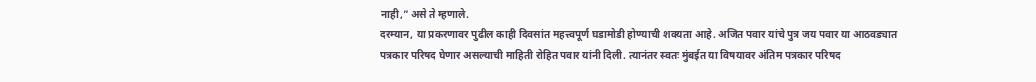नाही,” असे ते म्हणाले.
दरम्यान, या प्रकरणावर पुढील काही दिवसांत महत्त्वपूर्ण घडामोडी होण्याची शक्यता आहे. अजित पवार यांचे पुत्र जय पवार या आठवड्यात पत्रकार परिषद घेणार असल्याची माहिती रोहित पवार यांनी दिली. त्यानंतर स्वतः मुंबईत या विषयावर अंतिम पत्रकार परिषद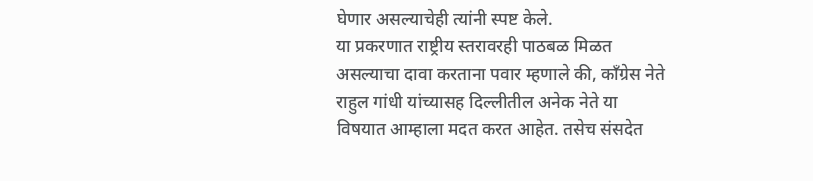घेणार असल्याचेही त्यांनी स्पष्ट केले.
या प्रकरणात राष्ट्रीय स्तरावरही पाठबळ मिळत असल्याचा दावा करताना पवार म्हणाले की, काँग्रेस नेते राहुल गांधी यांच्यासह दिल्लीतील अनेक नेते या विषयात आम्हाला मदत करत आहेत. तसेच संसदेत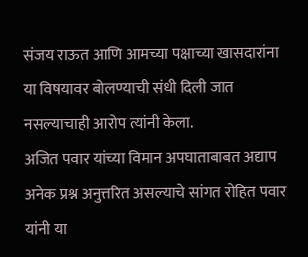संजय राऊत आणि आमच्या पक्षाच्या खासदारांना या विषयावर बोलण्याची संधी दिली जात नसल्याचाही आरोप त्यांनी केला.
अजित पवार यांच्या विमान अपघाताबाबत अद्याप अनेक प्रश्न अनुत्तरित असल्याचे सांगत रोहित पवार यांनी या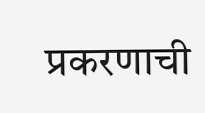प्रकरणाची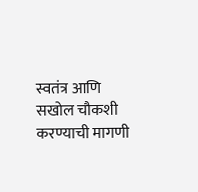स्वतंत्र आणि सखोल चौकशी करण्याची मागणी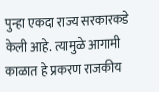पुन्हा एकदा राज्य सरकारकडे केली आहे. त्यामुळे आगामी काळात हे प्रकरण राजकीय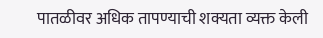पातळीवर अधिक तापण्याची शक्यता व्यक्त केली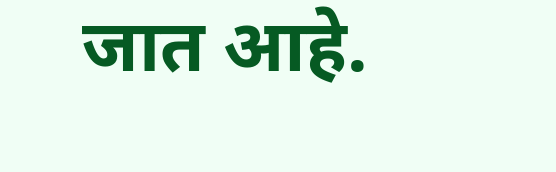जात आहे.